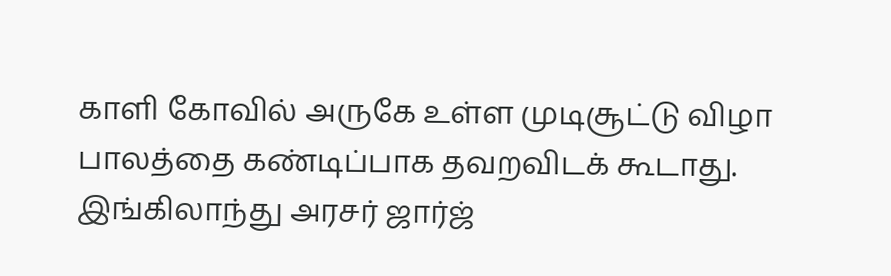காளி கோவில் அருகே உள்ள முடிசூட்டு விழா பாலத்தை கண்டிப்பாக தவறவிடக் கூடாது. இங்கிலாந்து அரசர் ஜார்ஜ்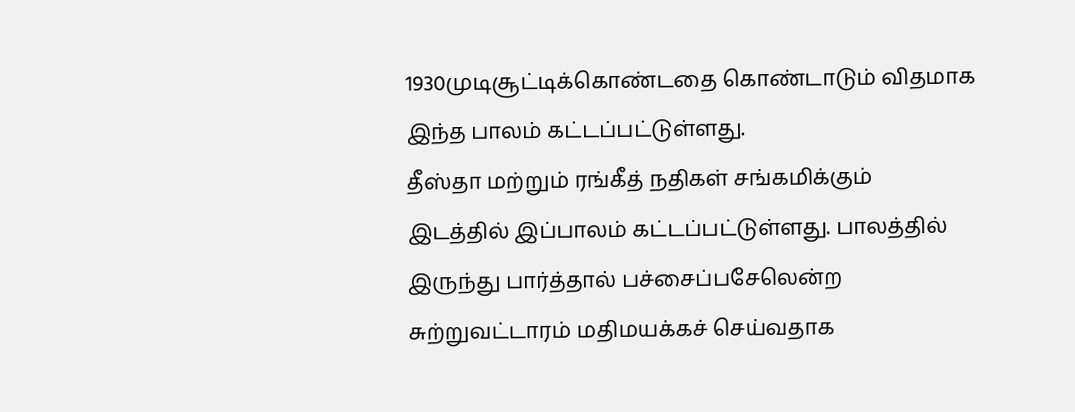1930முடிசூட்டிக்கொண்டதை கொண்டாடும் விதமாக இந்த பாலம் கட்டப்பட்டுள்ளது.
தீஸ்தா மற்றும் ரங்கீத் நதிகள் சங்கமிக்கும் இடத்தில் இப்பாலம் கட்டப்பட்டுள்ளது. பாலத்தில் இருந்து பார்த்தால் பச்சைப்பசேலென்ற சுற்றுவட்டாரம் மதிமயக்கச் செய்வதாக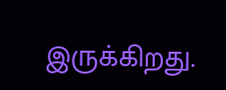இருக்கிறது.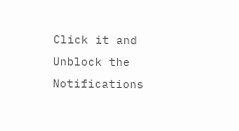Click it and Unblock the Notifications